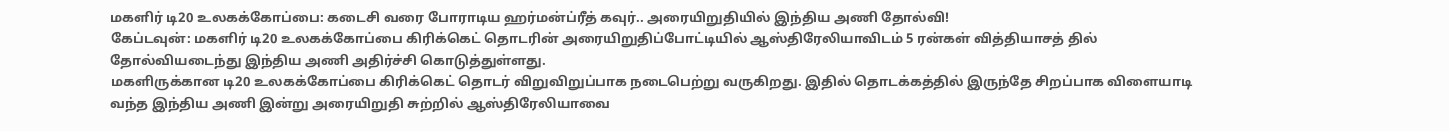மகளிர் டி20 உலகக்கோப்பை: கடைசி வரை போராடிய ஹர்மன்ப்ரீத் கவுர்.. அரையிறுதியில் இந்திய அணி தோல்வி!
கேப்டவுன்: மகளிர் டி20 உலகக்கோப்பை கிரிக்கெட் தொடரின் அரையிறுதிப்போட்டியில் ஆஸ்திரேலியாவிடம் 5 ரன்கள் வித்தியாசத் தில் தோல்வியடைந்து இந்திய அணி அதிர்ச்சி கொடுத்துள்ளது.
மகளிருக்கான டி20 உலகக்கோப்பை கிரிக்கெட் தொடர் விறுவிறுப்பாக நடைபெற்று வருகிறது. இதில் தொடக்கத்தில் இருந்தே சிறப்பாக விளையாடி வந்த இந்திய அணி இன்று அரையிறுதி சுற்றில் ஆஸ்திரேலியாவை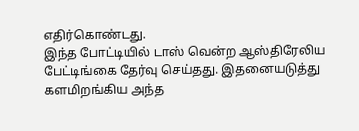எதிர்கொண்டது.
இந்த போட்டியில் டாஸ் வென்ற ஆஸ்திரேலிய பேட்டிங்கை தேர்வு செய்தது. இதனையடுத்து களமிறங்கிய அந்த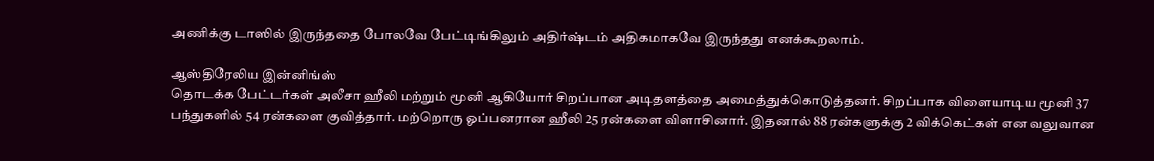அணிக்கு டாஸில் இருந்ததை போலவே பேட்டிங்கிலும் அதிர்ஷ்டம் அதிகமாகவே இருந்தது எனக்கூறலாம்.

ஆஸ்திரேலிய இன்னிங்ஸ்
தொடக்க பேட்டர்கள் அலீசா ஹீலி மற்றும் மூனி ஆகியோர் சிறப்பான அடிதளத்தை அமைத்துக்கொடுத்தனர். சிறப்பாக விளையாடிய மூனி 37 பந்துகளில் 54 ரன்களை குவித்தார். மற்றொரு ஓப்பனரான ஹீலி 25 ரன்களை விளாசினார். இதனால் 88 ரன்களுக்கு 2 விக்கெட்கள் என வலுவான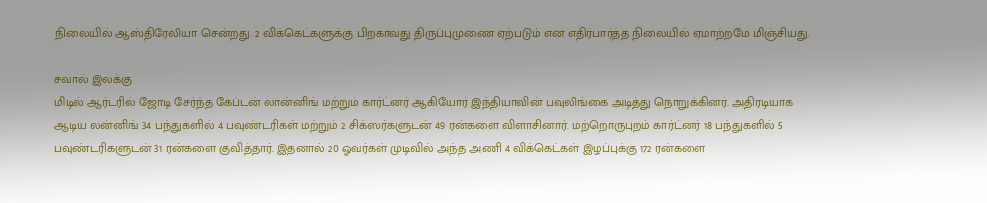நிலையில் ஆஸ்திரேலியா சென்றது. 2 விக்கெட்களுக்கு பிறகாவது திருப்புமுணை ஏற்படும் என எதிர்பார்த்த நிலையில் ஏமாற்றமே மிஞ்சியது.

சவால் இலக்கு
மிடில் ஆர்டரில் ஜோடி சேர்ந்த கேப்டன் லான்னிங் மற்றும் கார்ட்னர் ஆகியோர் இந்தியாவின் பவுலிங்கை அடித்து நொறுக்கினர். அதிரடியாக ஆடிய லன்னிங் 34 பந்துகளில் 4 பவுண்டரிகள் மற்றும் 2 சிக்ஸர்களுடன் 49 ரன்களை விளாசினார். மற்றொருபுறம் கார்ட்னர் 18 பந்துகளில் 5 பவுண்டரிகளுடன் 31 ரன்களை குவித்தார். இதனால் 20 ஓவர்கள் முடிவில் அந்த அணி 4 விக்கெட்கள் இழப்புக்கு 172 ரன்களை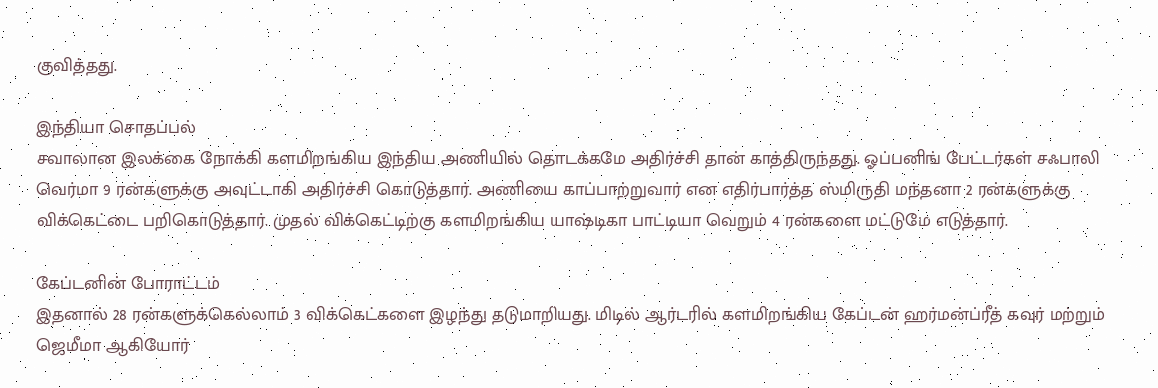குவித்தது.

இந்தியா சொதப்பல்
சவாலான இலக்கை நோக்கி களமிறங்கிய இந்திய அணியில் தொடக்கமே அதிர்ச்சி தான் காத்திருந்தது. ஓப்பனிங் பேட்டர்கள் சஃபாலி வெர்மா 9 ரன்களுக்கு அவுட்டாகி அதிர்ச்சி கொடுத்தார். அணியை காப்பாற்றுவார் என எதிர்பார்த்த ஸ்மிருதி மந்தனா 2 ரன்களுக்கு விக்கெட்டை பறிகொடுத்தார். முதல் விக்கெட்டிற்கு களமிறங்கிய யாஷ்டிகா பாட்டியா வெறும் 4 ரன்களை மட்டுமே எடுத்தார்.

கேப்டனின் போராட்டம்
இதனால் 28 ரன்களுக்கெல்லாம் 3 விக்கெட்களை இழந்து தடுமாறியது. மிடில் ஆர்டரில் களமிறங்கிய கேப்டன் ஹர்மன்ப்ரீத் கவுர் மற்றும் ஜெமீமா ஆகியோர்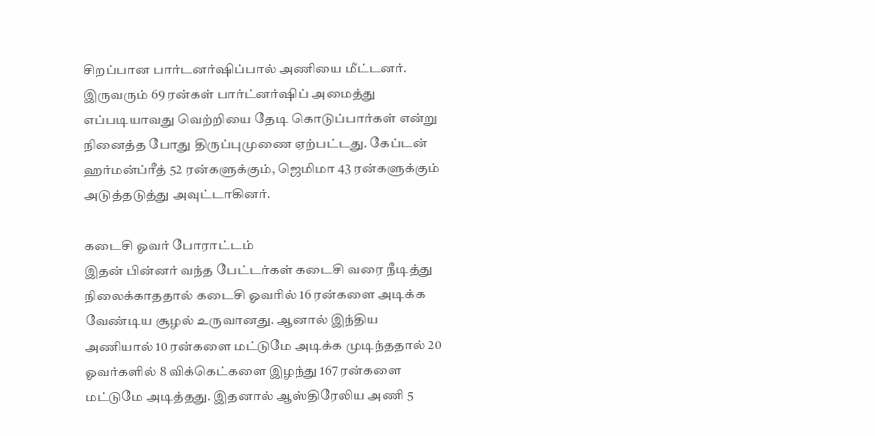சிறப்பான பார்டனர்ஷிப்பால் அணியை மீட்டனர். இருவரும் 69 ரன்கள் பார்ட்னர்ஷிப் அமைத்து எப்படியாவது வெற்றியை தேடி கொடுப்பார்கள் என்று நினைத்த போது திருப்புமுணை ஏற்பட்டது. கேப்டன் ஹர்மன்ப்ரீத் 52 ரன்களுக்கும், ஜெமிமா 43 ரன்களுக்கும் அடுத்தடுத்து அவுட்டாகினர்.

கடைசி ஓவர் போராட்டம்
இதன் பின்னர் வந்த பேட்டர்கள் கடைசி வரை நீடித்து நிலைக்காததால் கடைசி ஓவரில் 16 ரன்களை அடிக்க வேண்டிய சூழல் உருவானது. ஆனால் இந்திய அணியால் 10 ரன்களை மட்டுமே அடிக்க முடிந்ததால் 20 ஓவர்களில் 8 விக்கெட்களை இழந்து 167 ரன்களை மட்டுமே அடித்தது. இதனால் ஆஸ்திரேலிய அணி 5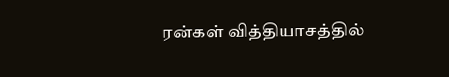ரன்கள் வித்தியாசத்தில்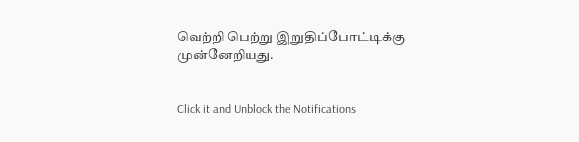வெற்றி பெற்று இறுதிப்போட்டிக்கு முன்னேறியது.


Click it and Unblock the Notifications